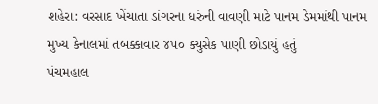શહેરા: વરસાદ ખેંચાતા ડાંગરના ધરુંની વાવણી માટે પાનમ ડેમમાંથી પાનમ મુખ્ય કેનાલમાં તબક્કાવાર ૪૫૦ ક્યુસેક પાણી છોડાયું હતું
પંચમહાલ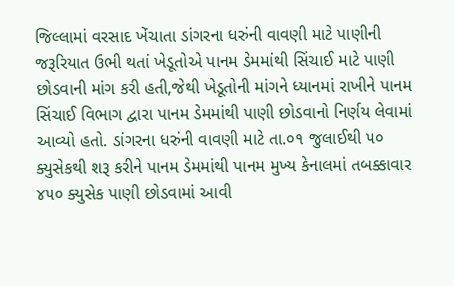જિલ્લામાં વરસાદ ખેંચાતા ડાંગરના ધરુંની વાવણી માટે પાણીની જરૂરિયાત ઉભી થતાં ખેડૂતોએ પાનમ ડેમમાંથી સિંચાઈ માટે પાણી છોડવાની માંગ કરી હતી,જેથી ખેડૂતોની માંગને ધ્યાનમાં રાખીને પાનમ સિંચાઈ વિભાગ દ્વારા પાનમ ડેમમાંથી પાણી છોડવાનો નિર્ણય લેવામાં આવ્યો હતો. ડાંગરના ધરુંની વાવણી માટે તા.૦૧ જુલાઈથી ૫૦ ક્યુસેકથી શરૂ કરીને પાનમ ડેમમાંથી પાનમ મુખ્ય કેનાલમાં તબક્કાવાર ૪૫૦ ક્યુસેક પાણી છોડવામાં આવી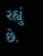રહ્યું છે.